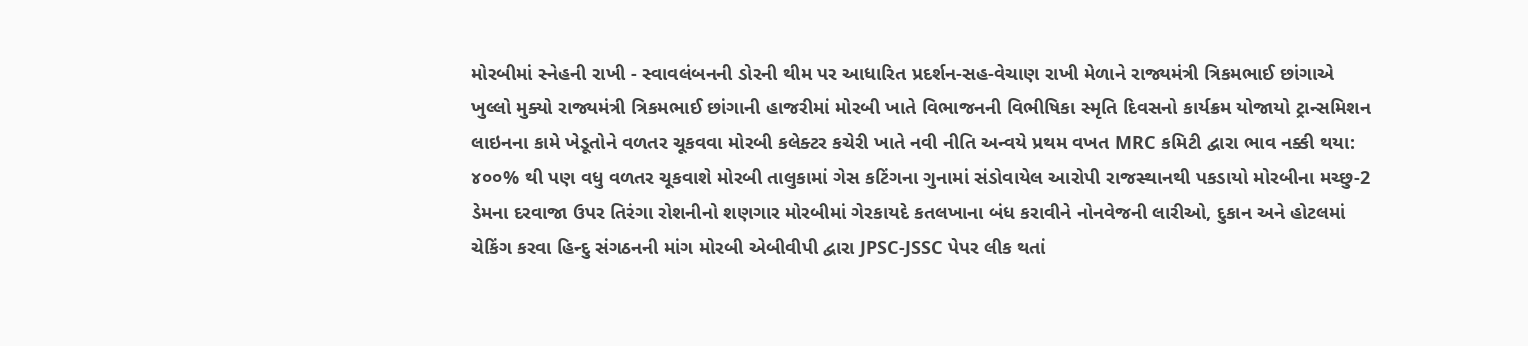મોરબીમાં સ્નેહની રાખી - સ્વાવલંબનની ડોરની થીમ પર આધારિત પ્રદર્શન-સહ-વેચાણ રાખી મેળાને રાજ્યમંત્રી ત્રિકમભાઈ છાંગાએ ખુલ્લો મુક્યો રાજ્યમંત્રી ત્રિકમભાઈ છાંગાની હાજરીમાં મોરબી ખાતે વિભાજનની વિભીષિકા સ્મૃતિ દિવસનો કાર્યક્રમ યોજાયો ટ્રાન્સમિશન લાઇનના કામે ખેડૂતોને વળતર ચૂકવવા મોરબી કલેક્ટર કચેરી ખાતે નવી નીતિ અન્વયે પ્રથમ વખત MRC કમિટી દ્વારા ભાવ નક્કી થયા: ૪૦૦% થી પણ વધુ વળતર ચૂકવાશે મોરબી તાલુકામાં ગેસ કટિંગના ગુનામાં સંડોવાયેલ આરોપી રાજસ્થાનથી પકડાયો મોરબીના મચ્છુ-2 ડેમના દરવાજા ઉપર તિરંગા રોશનીનો શણગાર મોરબીમાં ગેરકાયદે કતલખાના બંધ કરાવીને નોનવેજની લારીઓ, દુકાન અને હોટલમાં ચેકિંગ કરવા હિન્દુ સંગઠનની માંગ મોરબી એબીવીપી દ્વારા JPSC-JSSC પેપર લીક થતાં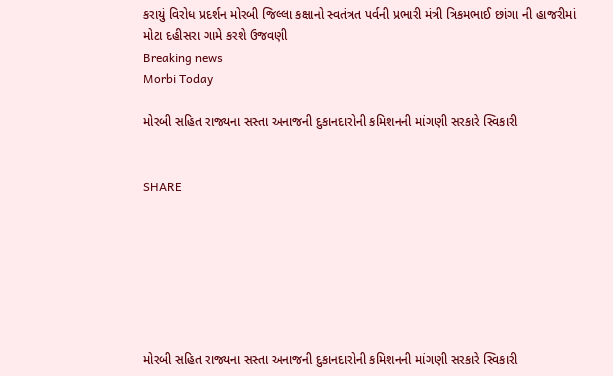કરાયું વિરોધ પ્રદર્શન મોરબી જિલ્લા કક્ષાનો સ્વતંત્રત પર્વની પ્રભારી મંત્રી ત્રિકમભાઈ છાંગા ની હાજરીમાં મોટા દહીસરા ગામે કરશે ઉજવણી
Breaking news
Morbi Today

મોરબી સહિત રાજ્યના સસ્તા અનાજની દુકાનદારોની કમિશનની માંગણી સરકારે સ્વિકારી


SHARE







મોરબી સહિત રાજ્યના સસ્તા અનાજની દુકાનદારોની કમિશનની માંગણી સરકારે સ્વિકારી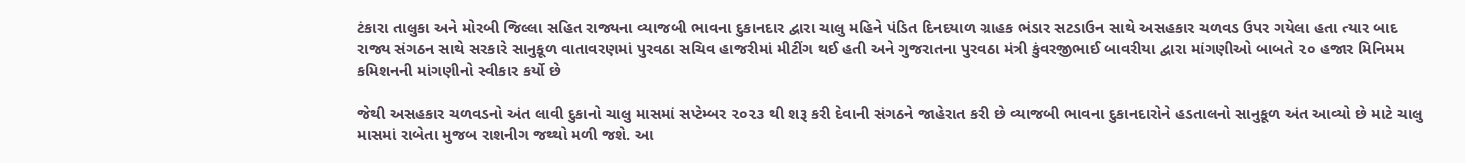ટંકારા તાલુકા અને મોરબી જિલ્લા સહિત રાજ્યના વ્યાજબી ભાવના દુકાનદાર દ્વારા ચાલુ મહિને પંડિત દિનદયાળ ગ્રાહક ભંડાર સટડાઉન સાથે અસહકાર ચળવડ ઉપર ગયેલા હતા ત્યાર બાદ રાજ્ય સંગઠન સાથે સરકારે સાનુકૂળ વાતાવરણમાં પુરવઠા સચિવ હાજરીમાં મીટીંગ થઈ હતી અને ગુજરાતના પુરવઠા મંત્રી કુંવરજીભાઈ બાવરીયા દ્વારા માંગણીઓ બાબતે ૨૦ હજાર મિનિમમ કમિશનની માંગણીનો સ્વીકાર કર્યો છે

જેથી અસહકાર ચળવડનો અંત લાવી દુકાનો ચાલુ માસમાં સપ્ટેમ્બર ૨૦૨૩ થી શરૂ કરી દેવાની સંગઠને જાહેરાત કરી છે વ્યાજબી ભાવના દુકાનદારોને હડતાલનો સાનુકૂળ અંત આવ્યો છે માટે ચાલુ માસમાં રાબેતા મુજબ રાશનીગ જથ્થો મળી જશે. આ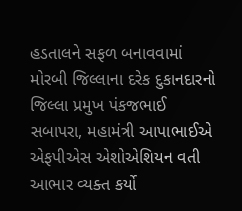હડતાલને સફળ બનાવવામાં મોરબી જિલ્લાના દરેક દુકાનદારનો જિલ્લા પ્રમુખ પંકજભાઈ સબાપરા, મહામંત્રી આપાભાઈએ એફપીએસ એશોએશિયન વતી આભાર વ્યક્ત કર્યો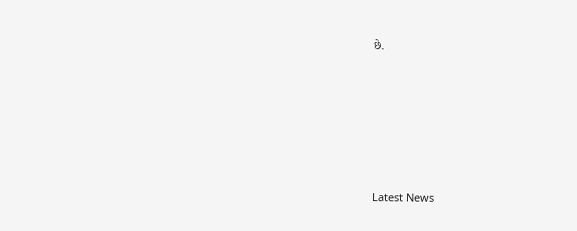છે.






Latest News